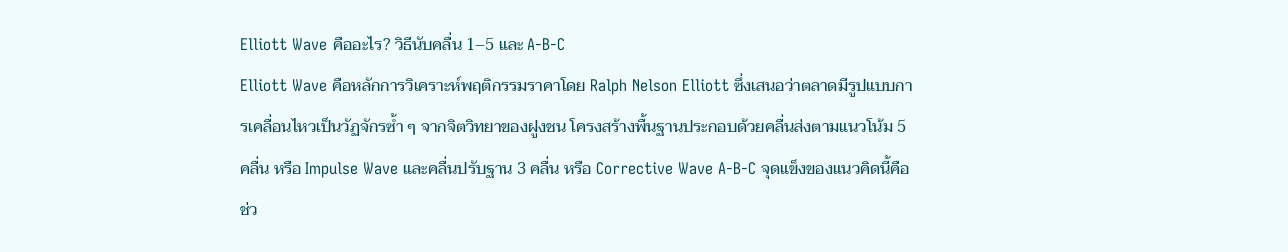Elliott Wave คืออะไร? วิธีนับคลื่น 1–5 และ A-B-C
Elliott Wave คือหลักการวิเคราะห์พฤติกรรมราคาโดย Ralph Nelson Elliott ซึ่งเสนอว่าตลาดมีรูปแบบการเคลื่อนไหวเป็นวัฏจักรซ้ำ ๆ จากจิตวิทยาของฝูงชน โครงสร้างพื้นฐานประกอบด้วยคลื่นส่งตามแนวโน้ม 5 คลื่น หรือ Impulse Wave และคลื่นปรับฐาน 3 คลื่น หรือ Corrective Wave A-B-C จุดแข็งของแนวคิดนี้คือช่ว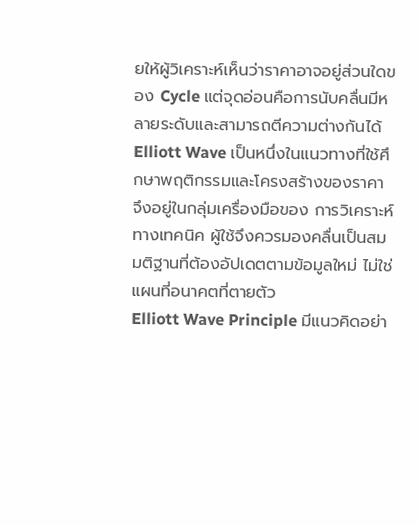ยให้ผู้วิเคราะห์เห็นว่าราคาอาจอยู่ส่วนใดของ Cycle แต่จุดอ่อนคือการนับคลื่นมีหลายระดับและสามารถตีความต่างกันได้
Elliott Wave เป็นหนึ่งในแนวทางที่ใช้ศึกษาพฤติกรรมและโครงสร้างของราคา จึงอยู่ในกลุ่มเครื่องมือของ การวิเคราะห์ทางเทคนิค ผู้ใช้จึงควรมองคลื่นเป็นสมมติฐานที่ต้องอัปเดตตามข้อมูลใหม่ ไม่ใช่แผนที่อนาคตที่ตายตัว
Elliott Wave Principle มีแนวคิดอย่า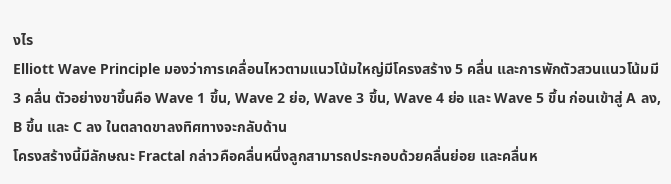งไร
Elliott Wave Principle มองว่าการเคลื่อนไหวตามแนวโน้มใหญ่มีโครงสร้าง 5 คลื่น และการพักตัวสวนแนวโน้มมี 3 คลื่น ตัวอย่างขาขึ้นคือ Wave 1 ขึ้น, Wave 2 ย่อ, Wave 3 ขึ้น, Wave 4 ย่อ และ Wave 5 ขึ้น ก่อนเข้าสู่ A ลง, B ขึ้น และ C ลง ในตลาดขาลงทิศทางจะกลับด้าน
โครงสร้างนี้มีลักษณะ Fractal กล่าวคือคลื่นหนึ่งลูกสามารถประกอบด้วยคลื่นย่อย และคลื่นห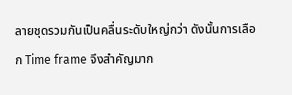ลายชุดรวมกันเป็นคลื่นระดับใหญ่กว่า ดังนั้นการเลือก Time frame จึงสำคัญมาก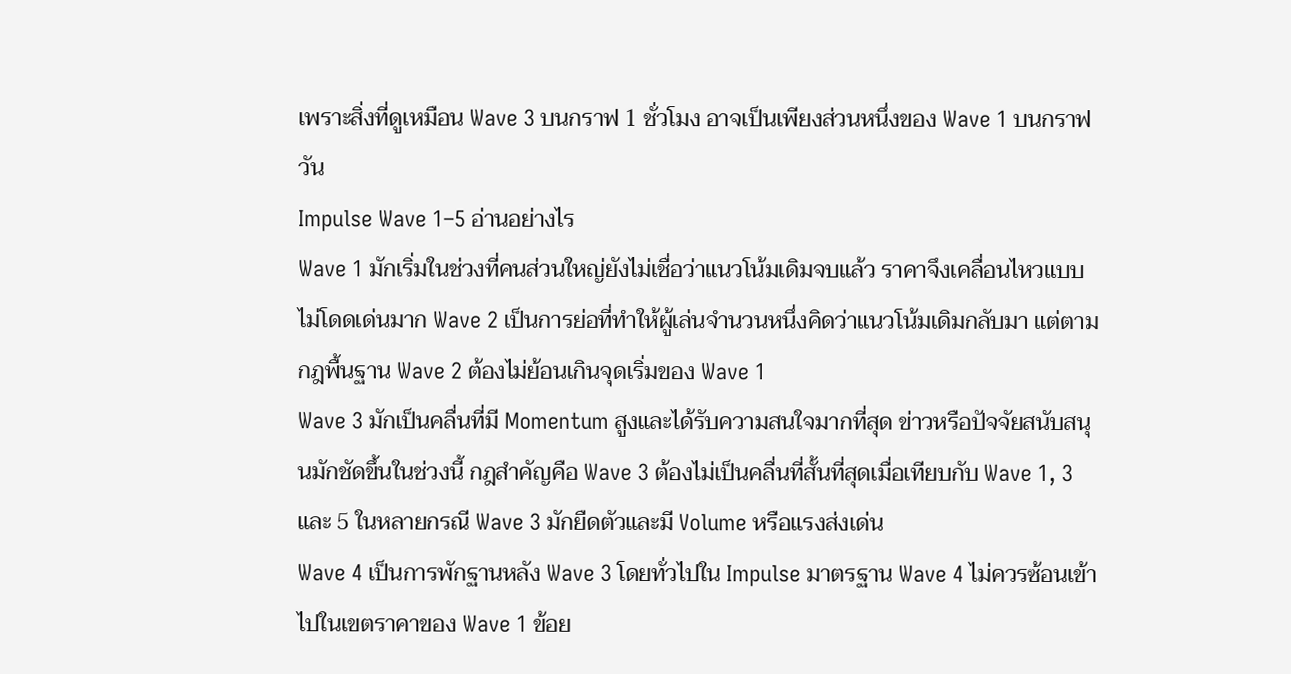เพราะสิ่งที่ดูเหมือน Wave 3 บนกราฟ 1 ชั่วโมง อาจเป็นเพียงส่วนหนึ่งของ Wave 1 บนกราฟวัน
Impulse Wave 1–5 อ่านอย่างไร
Wave 1 มักเริ่มในช่วงที่คนส่วนใหญ่ยังไม่เชื่อว่าแนวโน้มเดิมจบแล้ว ราคาจึงเคลื่อนไหวแบบไม่โดดเด่นมาก Wave 2 เป็นการย่อที่ทำให้ผู้เล่นจำนวนหนึ่งคิดว่าแนวโน้มเดิมกลับมา แต่ตามกฎพื้นฐาน Wave 2 ต้องไม่ย้อนเกินจุดเริ่มของ Wave 1
Wave 3 มักเป็นคลื่นที่มี Momentum สูงและได้รับความสนใจมากที่สุด ข่าวหรือปัจจัยสนับสนุนมักชัดขึ้นในช่วงนี้ กฎสำคัญคือ Wave 3 ต้องไม่เป็นคลื่นที่สั้นที่สุดเมื่อเทียบกับ Wave 1, 3 และ 5 ในหลายกรณี Wave 3 มักยืดตัวและมี Volume หรือแรงส่งเด่น
Wave 4 เป็นการพักฐานหลัง Wave 3 โดยทั่วไปใน Impulse มาตรฐาน Wave 4 ไม่ควรซ้อนเข้าไปในเขตราคาของ Wave 1 ข้อย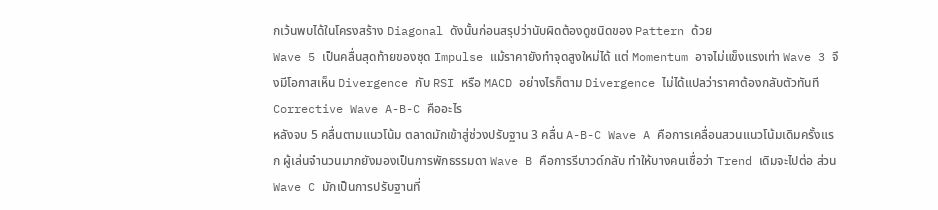กเว้นพบได้ในโครงสร้าง Diagonal ดังนั้นก่อนสรุปว่านับผิดต้องดูชนิดของ Pattern ด้วย
Wave 5 เป็นคลื่นสุดท้ายของชุด Impulse แม้ราคายังทำจุดสูงใหม่ได้ แต่ Momentum อาจไม่แข็งแรงเท่า Wave 3 จึงมีโอกาสเห็น Divergence กับ RSI หรือ MACD อย่างไรก็ตาม Divergence ไม่ได้แปลว่าราคาต้องกลับตัวทันที
Corrective Wave A-B-C คืออะไร
หลังจบ 5 คลื่นตามแนวโน้ม ตลาดมักเข้าสู่ช่วงปรับฐาน 3 คลื่น A-B-C Wave A คือการเคลื่อนสวนแนวโน้มเดิมครั้งแรก ผู้เล่นจำนวนมากยังมองเป็นการพักธรรมดา Wave B คือการรีบาวด์กลับ ทำให้บางคนเชื่อว่า Trend เดิมจะไปต่อ ส่วน Wave C มักเป็นการปรับฐานที่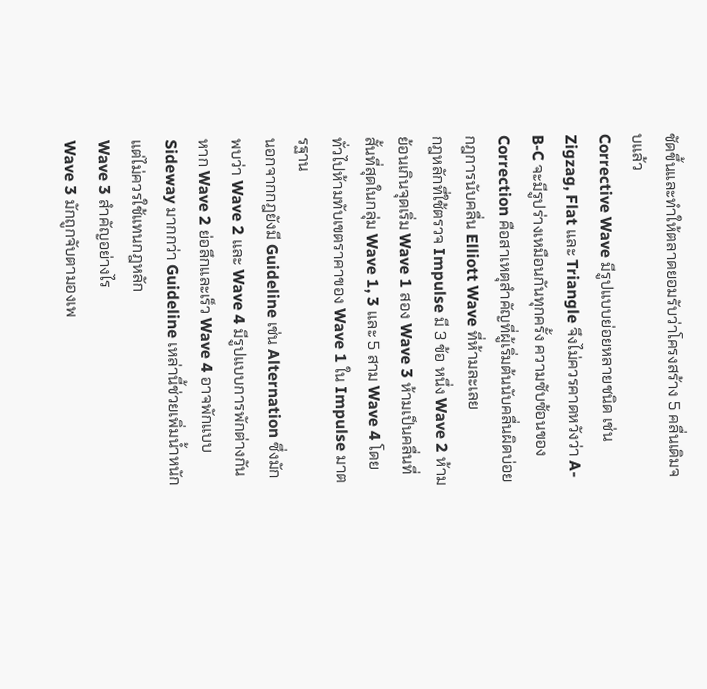ชัดขึ้นและทำให้ตลาดยอมรับว่าโครงสร้าง 5 คลื่นเดิมจบแล้ว
Corrective Wave มีรูปแบบย่อยหลายชนิด เช่น Zigzag, Flat และ Triangle จึงไม่ควรคาดหวังว่า A-B-C จะมีรูปร่างเหมือนกันทุกครั้ง ความซับซ้อนของ Correction คือสาเหตุสำคัญที่ผู้เริ่มต้นนับคลื่นผิดบ่อย
กฎการนับคลื่น Elliott Wave ที่ห้ามละเลย
กฎหลักที่ใช้ตรวจ Impulse มี 3 ข้อ หนึ่ง Wave 2 ห้ามย้อนเกินจุดเริ่ม Wave 1 สอง Wave 3 ห้ามเป็นคลื่นที่สั้นที่สุดในกลุ่ม Wave 1, 3 และ 5 สาม Wave 4 โดยทั่วไปห้ามทับเขตราคาของ Wave 1 ใน Impulse มาตรฐาน
นอกจากกฎยังมี Guideline เช่น Alternation ซึ่งมักพบว่า Wave 2 และ Wave 4 มีรูปแบบการพักต่างกัน หาก Wave 2 ย่อลึกและเร็ว Wave 4 อาจพักแบบ Sideway มากกว่า Guideline เหล่านี้ช่วยเพิ่มน้ำหนัก แต่ไม่ควรใช้แทนกฎหลัก
Wave 3 สำคัญอย่างไร
Wave 3 มักถูกจับตามองเพ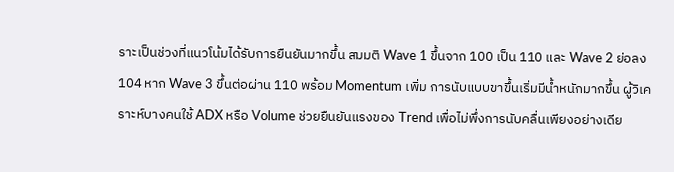ราะเป็นช่วงที่แนวโน้มได้รับการยืนยันมากขึ้น สมมติ Wave 1 ขึ้นจาก 100 เป็น 110 และ Wave 2 ย่อลง 104 หาก Wave 3 ขึ้นต่อผ่าน 110 พร้อม Momentum เพิ่ม การนับแบบขาขึ้นเริ่มมีน้ำหนักมากขึ้น ผู้วิเคราะห์บางคนใช้ ADX หรือ Volume ช่วยยืนยันแรงของ Trend เพื่อไม่พึ่งการนับคลื่นเพียงอย่างเดีย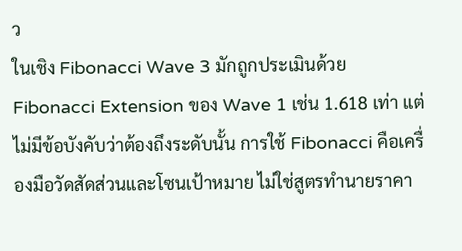ว
ในเชิง Fibonacci Wave 3 มักถูกประเมินด้วย Fibonacci Extension ของ Wave 1 เช่น 1.618 เท่า แต่ไม่มีข้อบังคับว่าต้องถึงระดับนั้น การใช้ Fibonacci คือเครื่องมือวัดสัดส่วนและโซนเป้าหมาย ไม่ใช่สูตรทำนายราคา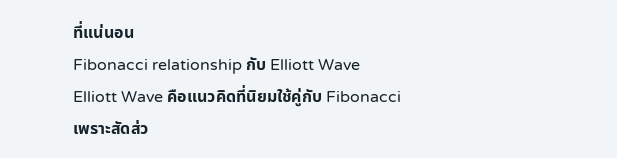ที่แน่นอน
Fibonacci relationship กับ Elliott Wave
Elliott Wave คือแนวคิดที่นิยมใช้คู่กับ Fibonacci เพราะสัดส่ว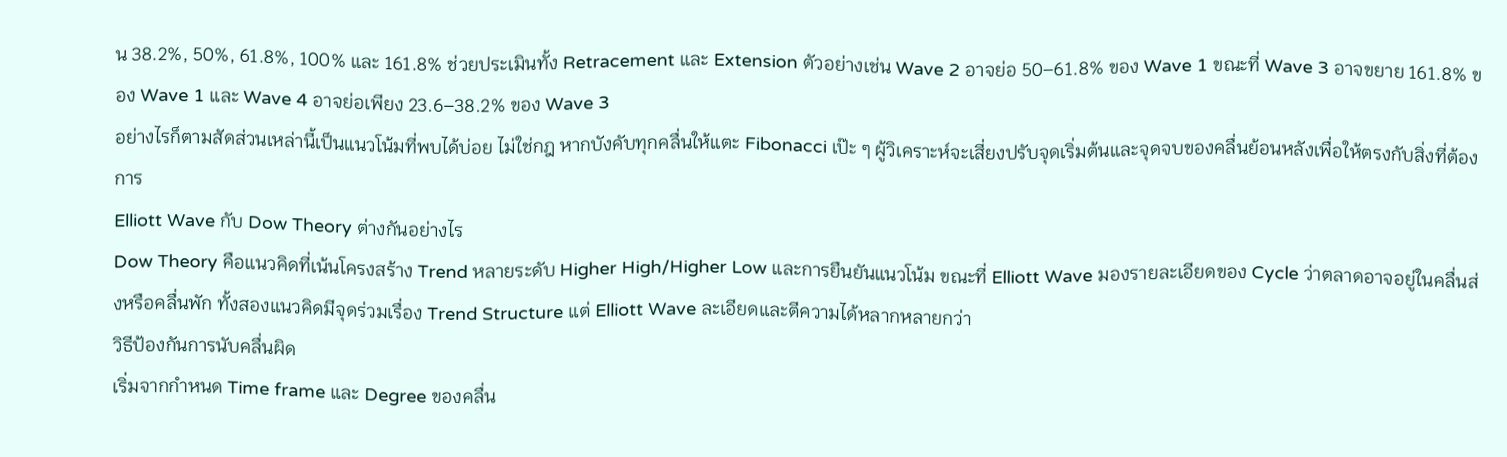น 38.2%, 50%, 61.8%, 100% และ 161.8% ช่วยประเมินทั้ง Retracement และ Extension ตัวอย่างเช่น Wave 2 อาจย่อ 50–61.8% ของ Wave 1 ขณะที่ Wave 3 อาจขยาย 161.8% ของ Wave 1 และ Wave 4 อาจย่อเพียง 23.6–38.2% ของ Wave 3
อย่างไรก็ตามสัดส่วนเหล่านี้เป็นแนวโน้มที่พบได้บ่อย ไม่ใช่กฎ หากบังคับทุกคลื่นให้แตะ Fibonacci เป๊ะ ๆ ผู้วิเคราะห์จะเสี่ยงปรับจุดเริ่มต้นและจุดจบของคลื่นย้อนหลังเพื่อให้ตรงกับสิ่งที่ต้องการ
Elliott Wave กับ Dow Theory ต่างกันอย่างไร
Dow Theory คือแนวคิดที่เน้นโครงสร้าง Trend หลายระดับ Higher High/Higher Low และการยืนยันแนวโน้ม ขณะที่ Elliott Wave มองรายละเอียดของ Cycle ว่าตลาดอาจอยู่ในคลื่นส่งหรือคลื่นพัก ทั้งสองแนวคิดมีจุดร่วมเรื่อง Trend Structure แต่ Elliott Wave ละเอียดและตีความได้หลากหลายกว่า
วิธีป้องกันการนับคลื่นผิด
เริ่มจากกำหนด Time frame และ Degree ของคลื่น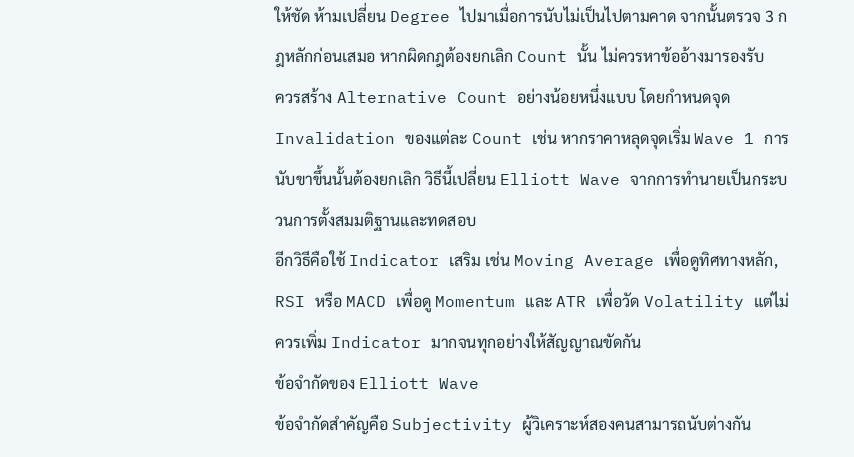ให้ชัด ห้ามเปลี่ยน Degree ไปมาเมื่อการนับไม่เป็นไปตามคาด จากนั้นตรวจ 3 กฎหลักก่อนเสมอ หากผิดกฎต้องยกเลิก Count นั้น ไม่ควรหาข้ออ้างมารองรับ
ควรสร้าง Alternative Count อย่างน้อยหนึ่งแบบ โดยกำหนดจุด Invalidation ของแต่ละ Count เช่น หากราคาหลุดจุดเริ่ม Wave 1 การนับขาขึ้นนั้นต้องยกเลิก วิธีนี้เปลี่ยน Elliott Wave จากการทำนายเป็นกระบวนการตั้งสมมติฐานและทดสอบ
อีกวิธีคือใช้ Indicator เสริม เช่น Moving Average เพื่อดูทิศทางหลัก, RSI หรือ MACD เพื่อดู Momentum และ ATR เพื่อวัด Volatility แต่ไม่ควรเพิ่ม Indicator มากจนทุกอย่างให้สัญญาณขัดกัน
ข้อจำกัดของ Elliott Wave
ข้อจำกัดสำคัญคือ Subjectivity ผู้วิเคราะห์สองคนสามารถนับต่างกัน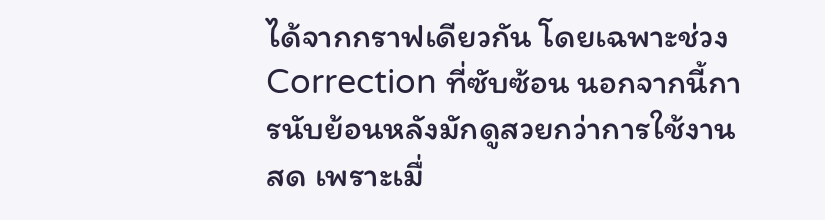ได้จากกราฟเดียวกัน โดยเฉพาะช่วง Correction ที่ซับซ้อน นอกจากนี้การนับย้อนหลังมักดูสวยกว่าการใช้งานสด เพราะเมื่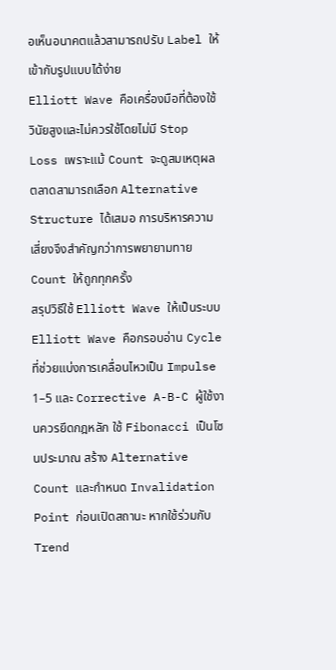อเห็นอนาคตแล้วสามารถปรับ Label ให้เข้ากับรูปแบบได้ง่าย
Elliott Wave คือเครื่องมือที่ต้องใช้วินัยสูงและไม่ควรใช้โดยไม่มี Stop Loss เพราะแม้ Count จะดูสมเหตุผล ตลาดสามารถเลือก Alternative Structure ได้เสมอ การบริหารความเสี่ยงจึงสำคัญกว่าการพยายามทาย Count ให้ถูกทุกครั้ง
สรุปวิธีใช้ Elliott Wave ให้เป็นระบบ
Elliott Wave คือกรอบอ่าน Cycle ที่ช่วยแบ่งการเคลื่อนไหวเป็น Impulse 1–5 และ Corrective A-B-C ผู้ใช้งานควรยึดกฎหลัก ใช้ Fibonacci เป็นโซนประมาณ สร้าง Alternative Count และกำหนด Invalidation Point ก่อนเปิดสถานะ หากใช้ร่วมกับ Trend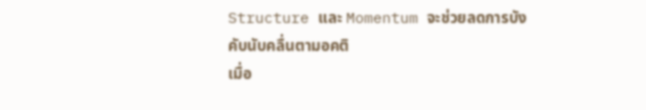Structure และ Momentum จะช่วยลดการบังคับนับคลื่นตามอคติ
เมื่อ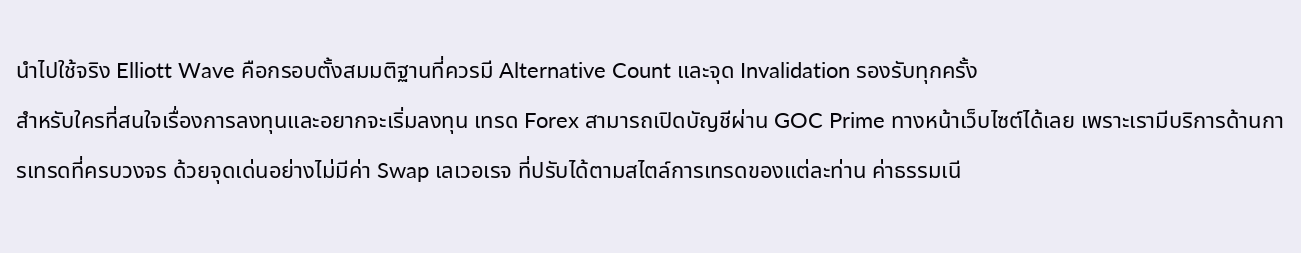นำไปใช้จริง Elliott Wave คือกรอบตั้งสมมติฐานที่ควรมี Alternative Count และจุด Invalidation รองรับทุกครั้ง
สำหรับใครที่สนใจเรื่องการลงทุนและอยากจะเริ่มลงทุน เทรด Forex สามารถเปิดบัญชีผ่าน GOC Prime ทางหน้าเว็บไซต์ได้เลย เพราะเรามีบริการด้านการเทรดที่ครบวงจร ด้วยจุดเด่นอย่างไม่มีค่า Swap เลเวอเรจ ที่ปรับได้ตามสไตล์การเทรดของแต่ละท่าน ค่าธรรมเนี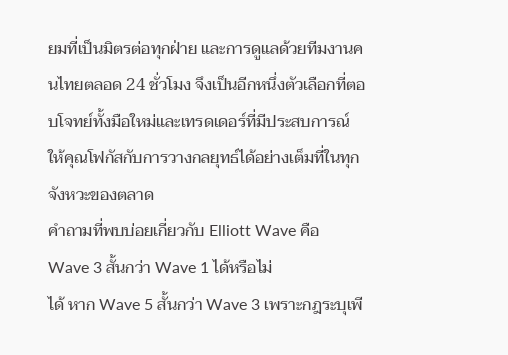ยมที่เป็นมิตรต่อทุกฝ่าย และการดูแลด้วยทีมงานคนไทยตลอด 24 ชั่วโมง จึงเป็นอีกหนึ่งตัวเลือกที่ตอบโจทย์ทั้งมือใหม่และเทรดเดอร์ที่มีประสบการณ์ ให้คุณโฟกัสกับการวางกลยุทธ์ได้อย่างเต็มที่ในทุกจังหวะของตลาด
คำถามที่พบบ่อยเกี่ยวกับ Elliott Wave คือ
Wave 3 สั้นกว่า Wave 1 ได้หรือไม่
ได้ หาก Wave 5 สั้นกว่า Wave 3 เพราะกฎระบุเพี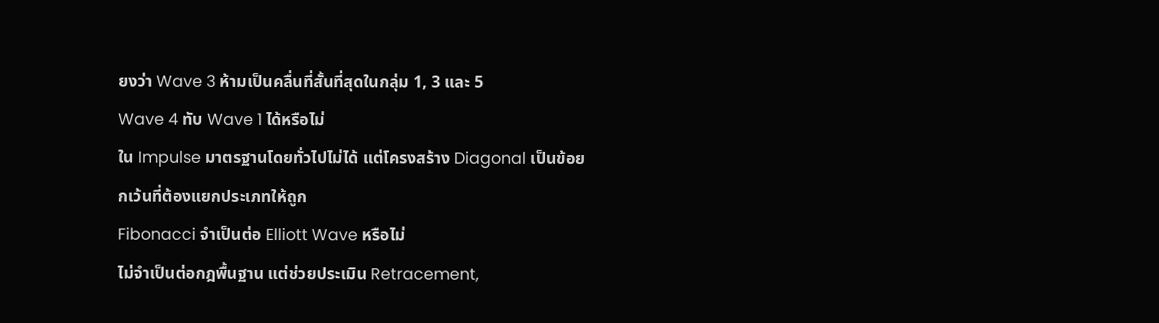ยงว่า Wave 3 ห้ามเป็นคลื่นที่สั้นที่สุดในกลุ่ม 1, 3 และ 5
Wave 4 ทับ Wave 1 ได้หรือไม่
ใน Impulse มาตรฐานโดยทั่วไปไม่ได้ แต่โครงสร้าง Diagonal เป็นข้อยกเว้นที่ต้องแยกประเภทให้ถูก
Fibonacci จำเป็นต่อ Elliott Wave หรือไม่
ไม่จำเป็นต่อกฎพื้นฐาน แต่ช่วยประเมิน Retracement,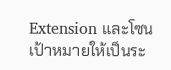Extension และโซนเป้าหมายให้เป็นระ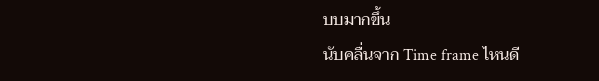บบมากขึ้น
นับคลื่นจาก Time frame ไหนดี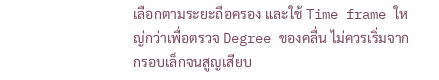เลือกตามระยะถือครอง และใช้ Time frame ใหญ่กว่าเพื่อตรวจ Degree ของคลื่น ไม่ควรเริ่มจากกรอบเล็กจนสูญเสียบ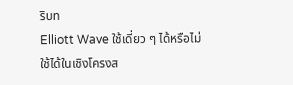ริบท
Elliott Wave ใช้เดี่ยว ๆ ได้หรือไม่
ใช้ได้ในเชิงโครงส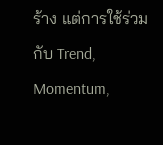ร้าง แต่การใช้ร่วมกับ Trend, Momentum,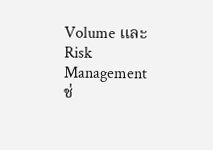Volume และ Risk Management ช่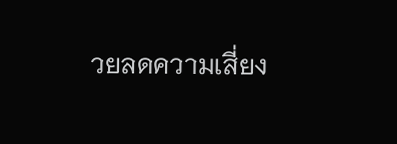วยลดความเสี่ยง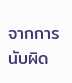จากการนับผิด